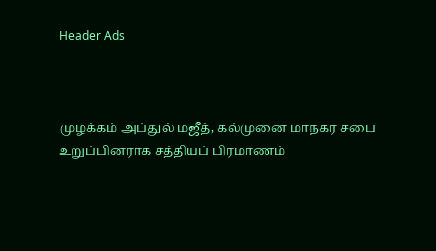Header Ads



முழக்கம் அப்துல் மஜீத், கல்முனை மாநகர சபை உறுப்பினராக சத்தியப் பிரமாணம்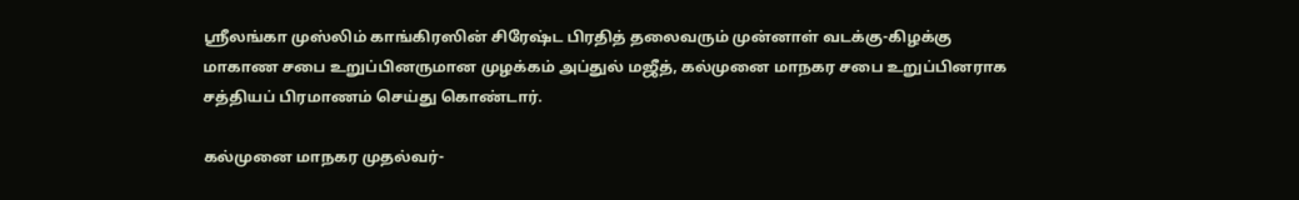ஸ்ரீலங்கா முஸ்லிம் காங்கிரஸின் சிரேஷ்ட பிரதித் தலைவரும் முன்னாள் வடக்கு-கிழக்கு மாகாண சபை உறுப்பினருமான முழக்கம் அப்துல் மஜீத், கல்முனை மாநகர சபை உறுப்பினராக சத்தியப் பிரமாணம் செய்து கொண்டார்.

கல்முனை மாநகர முதல்வர்-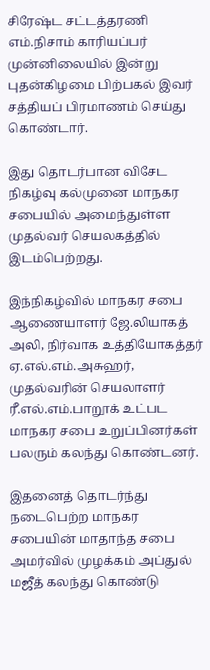சிரேஷ்ட சட்டத்தரணி எம்.நிசாம் காரியப்பர் முன்னிலையில் இன்று புதன்கிழமை பிற்பகல் இவர் சத்தியப் பிரமாணம் செய்து கொண்டார்.

இது தொடர்பான விசேட நிகழ்வு கல்முனை மாநகர சபையில் அமைந்துள்ள முதல்வர் செயலகத்தில் இடம்பெற்றது.

இந்நிகழ்வில் மாநகர சபை ஆணையாளர் ஜே.லியாகத் அலி, நிர்வாக உத்தியோகத்தர் ஏ.எல்.எம்.அசுஹர், முதல்வரின் செயலாளர் ரீ.எல்.எம்.பாறூக் உட்பட மாநகர சபை உறுப்பினர்கள் பலரும் கலந்து கொண்டனர்.

இதனைத் தொடர்ந்து நடைபெற்ற மாநகர சபையின் மாதாந்த சபை அமர்வில் முழக்கம் அப்துல் மஜீத் கலந்து கொண்டு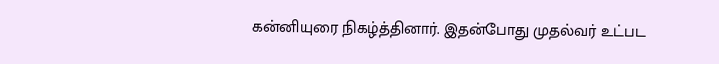கன்னியுரை நிகழ்த்தினார். இதன்போது முதல்வர் உட்பட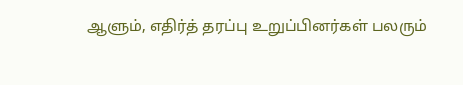ஆளும், எதிர்த் தரப்பு உறுப்பினர்கள் பலரும்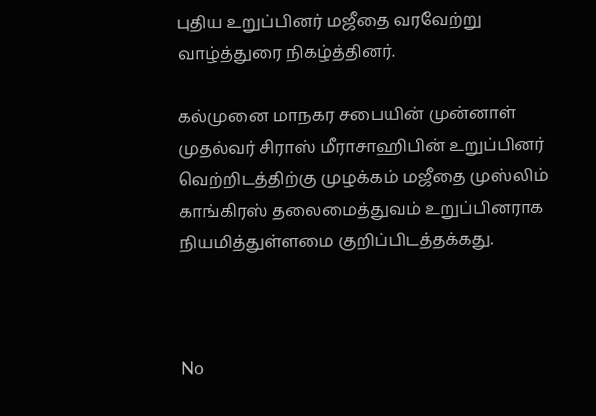புதிய உறுப்பினர் மஜீதை வரவேற்று வாழ்த்துரை நிகழ்த்தினர்.

கல்முனை மாநகர சபையின் முன்னாள் முதல்வர் சிராஸ் மீராசாஹிபின் உறுப்பினர் வெற்றிடத்திற்கு முழக்கம் மஜீதை முஸ்லிம் காங்கிரஸ் தலைமைத்துவம் உறுப்பினராக நியமித்துள்ளமை குறிப்பிடத்தக்கது.



No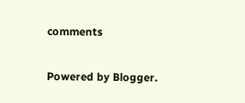comments

Powered by Blogger.